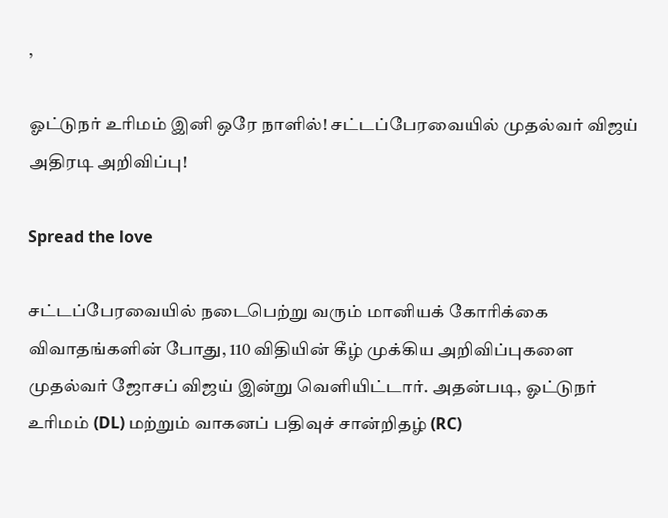,

ஓட்டுநர் உரிமம் இனி ஒரே நாளில்! சட்டப்பேரவையில் முதல்வர் விஜய் அதிரடி அறிவிப்பு!

Spread the love

சட்டப்பேரவையில் நடைபெற்று வரும் மானியக் கோரிக்கை விவாதங்களின் போது, 110 விதியின் கீழ் முக்கிய அறிவிப்புகளை முதல்வர் ஜோசப் விஜய் இன்று வெளியிட்டார். அதன்படி, ஓட்டுநர் உரிமம் (DL) மற்றும் வாகனப் பதிவுச் சான்றிதழ் (RC)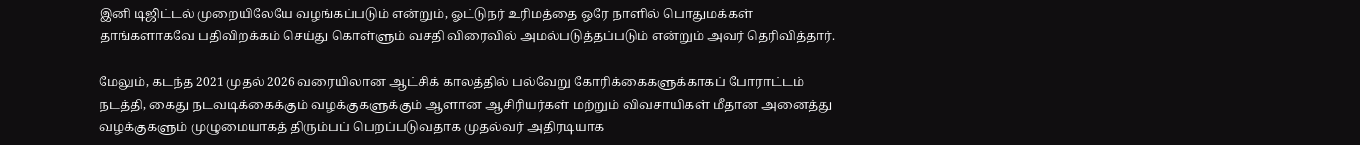இனி டிஜிட்டல் முறையிலேயே வழங்கப்படும் என்றும், ஓட்டுநர் உரிமத்தை ஒரே நாளில் பொதுமக்கள் தாங்களாகவே பதிவிறக்கம் செய்து கொள்ளும் வசதி விரைவில் அமல்படுத்தப்படும் என்றும் அவர் தெரிவித்தார்.

மேலும், கடந்த 2021 முதல் 2026 வரையிலான ஆட்சிக் காலத்தில் பல்வேறு கோரிக்கைகளுக்காகப் போராட்டம் நடத்தி, கைது நடவடிக்கைக்கும் வழக்குகளுக்கும் ஆளான ஆசிரியர்கள் மற்றும் விவசாயிகள் மீதான அனைத்து வழக்குகளும் முழுமையாகத் திரும்பப் பெறப்படுவதாக முதல்வர் அதிரடியாக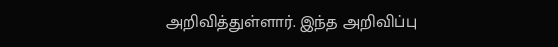அறிவித்துள்ளார். இந்த அறிவிப்பு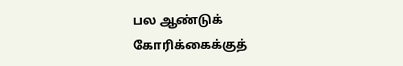பல ஆண்டுக் கோரிக்கைக்குத்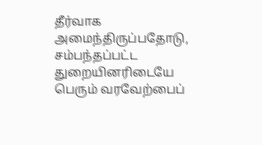தீர்வாக அமைந்திருப்பதோடு, சம்பந்தப்பட்ட துறையினரிடையே பெரும் வரவேற்பைப்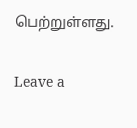பெற்றுள்ளது.

Leave a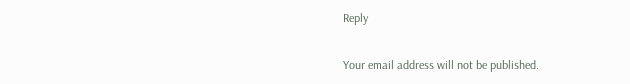Reply

Your email address will not be published.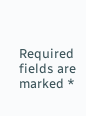Required fields are marked *